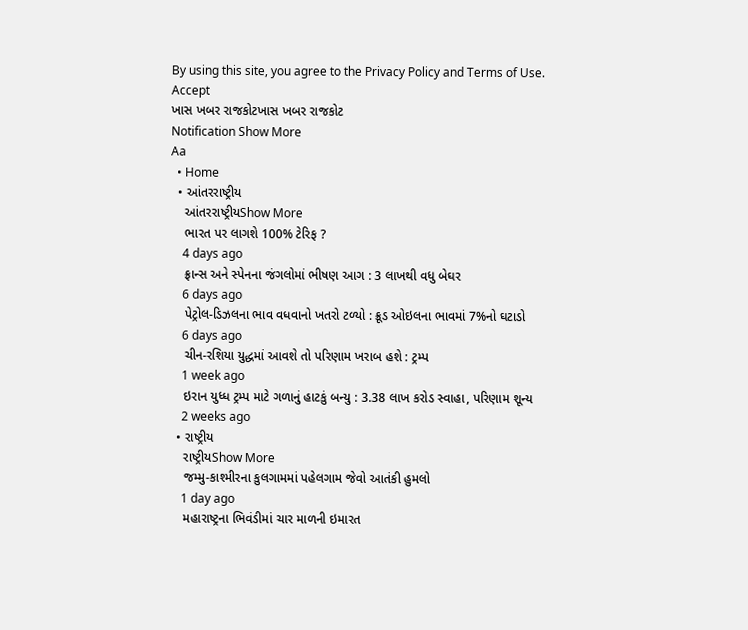By using this site, you agree to the Privacy Policy and Terms of Use.
Accept
ખાસ ખબર રાજકોટખાસ ખબર રાજકોટ
Notification Show More
Aa
  • Home
  • આંતરરાષ્ટ્રીય
    આંતરરાષ્ટ્રીયShow More
    ભારત પર લાગશે 100% ટેરિફ ?
    4 days ago
    ફ્રાન્સ અને સ્પેનના જંગલોમાં ભીષણ આગ : 3 લાખથી વધુ બેઘર
    6 days ago
    પેટ્રોલ-ડિઝલના ભાવ વધવાનો ખતરો ટળ્યો : ક્રૂડ ઓઇલના ભાવમાં 7%નો ઘટાડો
    6 days ago
    ચીન-રશિયા યુદ્ધમાં આવશે તો પરિણામ ખરાબ હશે : ટ્રમ્પ
    1 week ago
    ઇરાન યુધ્ધ ટ્રમ્પ માટે ગળાનું હાટકું બન્યુ : 3.38 લાખ કરોડ સ્વાહા, પરિણામ શૂન્ય
    2 weeks ago
  • રાષ્ટ્રીય
    રાષ્ટ્રીયShow More
    જમ્મુ-કાશ્મીરના કુલગામમાં પહેલગામ જેવો આતંકી હુમલો
    1 day ago
    મહારાષ્ટ્રના ભિવંડીમાં ચાર માળની ઇમારત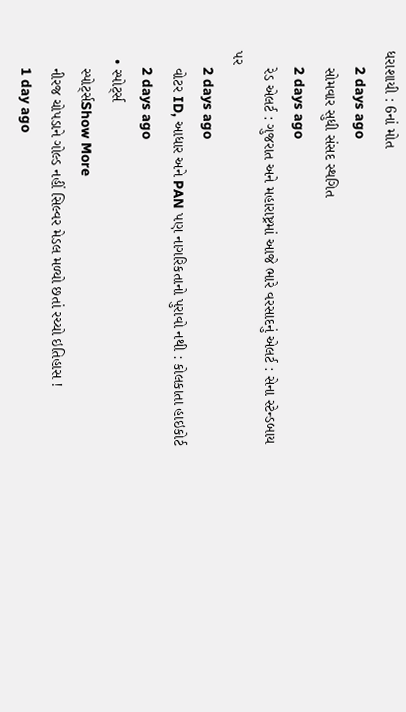ધરાશાયી : 6નાં મોત
    2 days ago
    સોમવાર સુધી સંસદ સ્થગિત
    2 days ago
    રેડ એલર્ટ : ગુજરાત અને મહારાષ્ટ્રમાં આજે ભારે વરસાદનું એલર્ટ : સેના સ્ટેન્ડબાય પર
    2 days ago
    વોટર ID, આધાર અને PAN પણ નાગરિકતાનો પુરાવો નથી : કોલકાતા હાઇકોર્ટ
    2 days ago
  • સ્પોર્ટ્સ
    સ્પોર્ટ્સShow More
    નીરજ ચોપડાને ગોલ્ડ નહીં સિલ્વર મેડલ મળ્યો છતાં રચ્યો ઇતિહાસ !
    1 day ago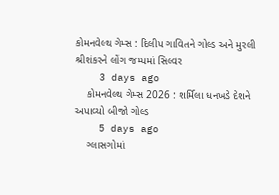કોમનવેલ્થ ગેમ્સ : દિલીપ ગાવિતને ગોલ્ડ અને મુરલી શ્રીશંકરને લોંગ જમ્પમાં સિલ્વર
    3 days ago
    કોમનવેલ્થ ગેમ્સ 2026 : શર્મિલા ધનખડે દેશને અપાવ્યો બીજો ગોલ્ડ
    5 days ago
    ગ્લાસગોમાં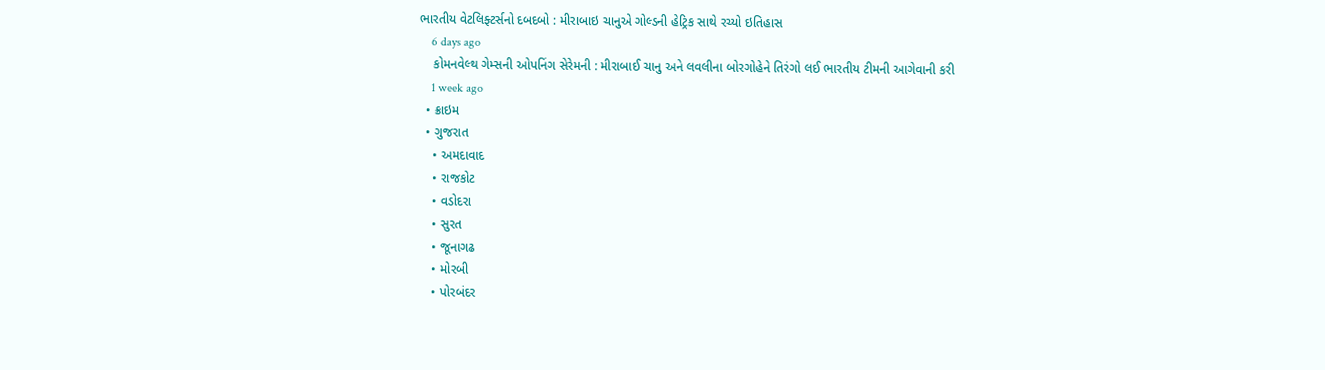ભારતીય વેટલિફ્ટર્સનો દબદબો : મીરાબાઇ ચાનુએ ગોલ્ડની હેટ્રિક સાથે રચ્યો ઇતિહાસ
    6 days ago
    કોમનવેલ્થ ગેમ્સની ઓપનિંગ સેરેમની : મીરાબાઈ ચાનુ અને લવલીના બોરગોહેને તિરંગો લઈ ભારતીય ટીમની આગેવાની કરી
    1 week ago
  • ક્રાઇમ
  • ગુજરાત
    • અમદાવાદ
    • રાજકોટ
    • વડોદરા
    • સુરત
    • જૂનાગઢ
    • મોરબી
    • પોરબંદર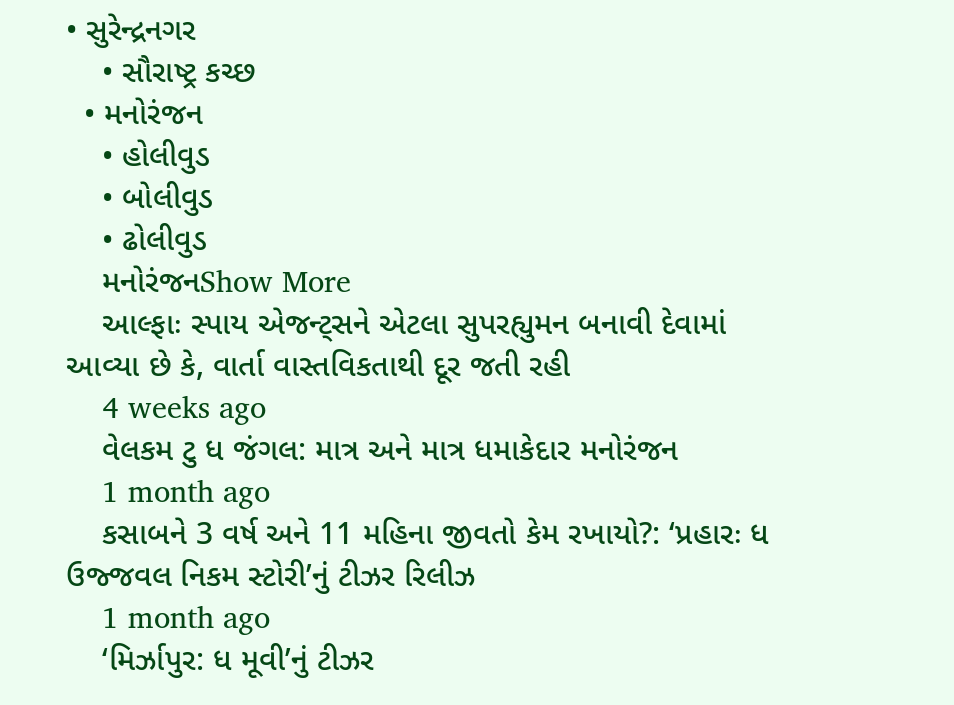• સુરેન્દ્રનગર
    • સૌરાષ્ટ્ર કચ્છ
  • મનોરંજન
    • હોલીવુડ
    • બોલીવુડ
    • ઢોલીવુડ
    મનોરંજનShow More
    આલ્ફાઃ સ્પાય એજન્ટ્સને એટલા સુપરહ્યુમન બનાવી દેવામાં આવ્યા છે કે, વાર્તા વાસ્તવિકતાથી દૂર જતી રહી
    4 weeks ago
    વેલકમ ટુ ધ જંગલ: માત્ર અને માત્ર ધમાકેદાર મનોરંજન
    1 month ago
    કસાબને 3 વર્ષ અને 11 મહિના જીવતો કેમ રખાયો?: ‘પ્રહારઃ ધ ઉજ્જવલ નિકમ સ્ટોરી’નું ટીઝર રિલીઝ
    1 month ago
    ‘મિર્ઝાપુર: ધ મૂવી’નું ટીઝર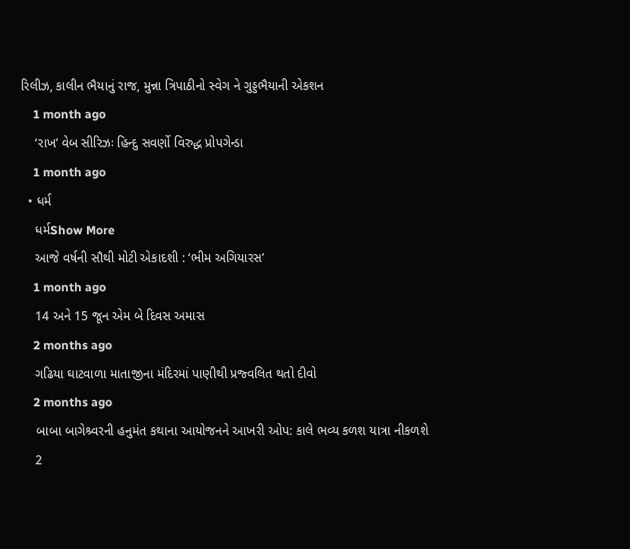રિલીઝ, કાલીન ભૈયાનું રાજ, મુન્ના ત્રિપાઠીનો સ્વેગ ને ગુડ્ડભૈયાની એકશન
    1 month ago
    ‘રાખ’ વેબ સીરિઝઃ હિન્દુ સવર્ણો વિરુદ્ધ પ્રોપગેન્ડા
    1 month ago
  • ધર્મ
    ધર્મShow More
    આજે વર્ષની સૌથી મોટી એકાદશી : ‘ભીમ અગિયારસ’
    1 month ago
    14 અને 15 જૂન એમ બે દિવસ અમાસ
    2 months ago
    ગઢિયા ઘાટવાળા માતાજીના મંદિરમાં પાણીથી પ્રજ્વલિત થતો દીવો
    2 months ago
    બાબા બાગેશ્ર્વરની હનુમંત કથાના આયોજનને આખરી ઓપ: કાલે ભવ્ય કળશ યાત્રા નીકળશે
    2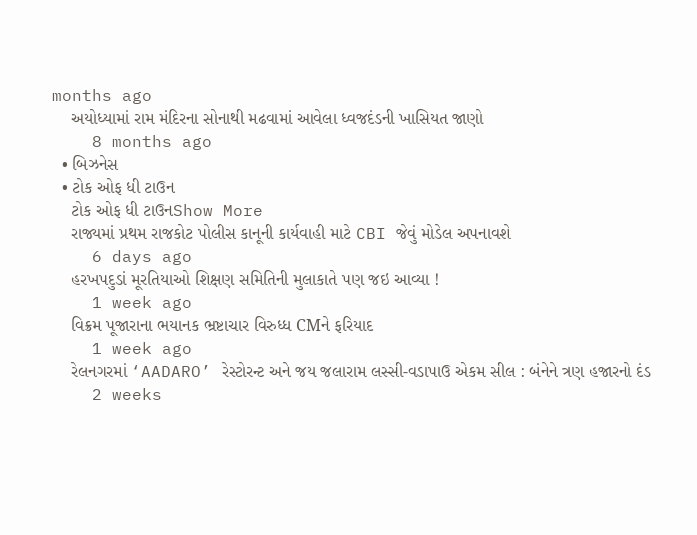months ago
    અયોધ્યામાં રામ મંદિરના સોનાથી મઢવામાં આવેલા ધ્વજદંડની ખાસિયત જાણો
    8 months ago
  • બિઝનેસ
  • ટોક ઓફ ધી ટાઉન
    ટોક ઓફ ધી ટાઉનShow More
    રાજ્યમાં પ્રથમ રાજકોટ પોલીસ કાનૂની કાર્યવાહી માટે CBI જેવું મોડેલ અપનાવશે
    6 days ago
    હરખપદુડાં મૂરતિયાઓ શિક્ષણ સમિતિની મુલાકાતે પણ જઇ આવ્યા !
    1 week ago
    વિક્રમ પૂજારાના ભયાનક ભ્રષ્ટાચાર વિરુધ્ધ CMને ફરિયાદ
    1 week ago
    રેલનગરમાં ‘AADARO’ રેસ્ટોરન્ટ અને જય જલારામ લસ્સી-વડાપાઉ એકમ સીલ : બંનેને ત્રણ હજારનો દંડ
    2 weeks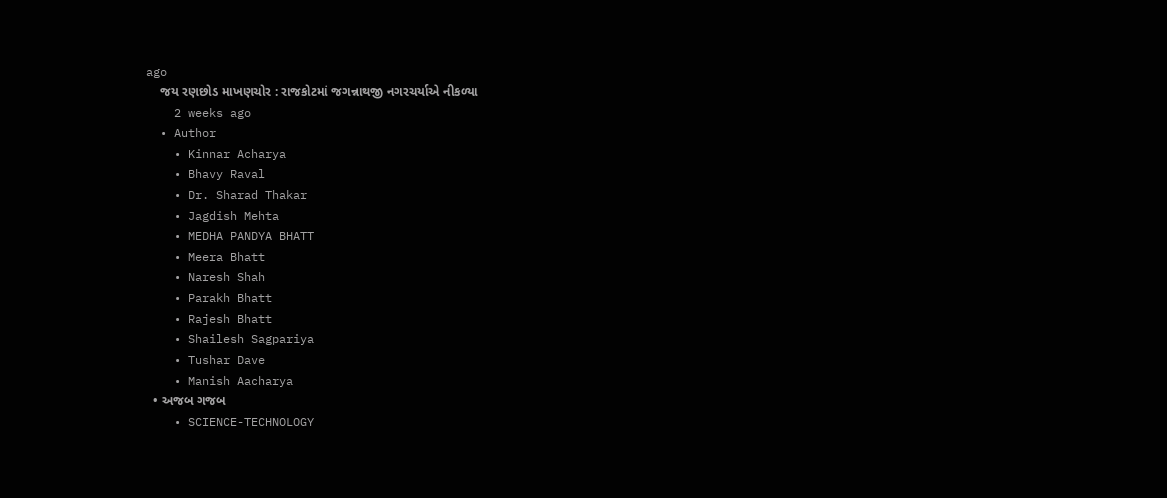ago
    જય રણછોડ માખણચોર : રાજકોટમાં જગન્નાથજી નગરચર્યાએ નીકળ્યા
    2 weeks ago
  • Author
    • Kinnar Acharya
    • Bhavy Raval
    • Dr. Sharad Thakar
    • Jagdish Mehta
    • MEDHA PANDYA BHATT
    • Meera Bhatt
    • Naresh Shah
    • Parakh Bhatt
    • Rajesh Bhatt
    • Shailesh Sagpariya
    • Tushar Dave
    • Manish Aacharya
  • અજબ ગજબ
    • SCIENCE-TECHNOLOGY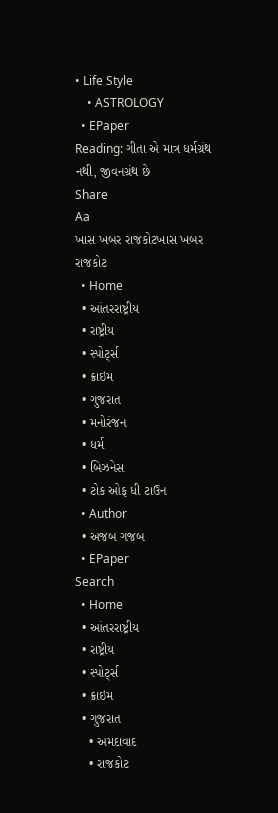• Life Style
    • ASTROLOGY
  • EPaper
Reading: ગીતા એ માત્ર ધર્મગ્રંથ નથી, જીવનગ્રંથ છે
Share
Aa
ખાસ ખબર રાજકોટખાસ ખબર રાજકોટ
  • Home
  • આંતરરાષ્ટ્રીય
  • રાષ્ટ્રીય
  • સ્પોર્ટ્સ
  • ક્રાઇમ
  • ગુજરાત
  • મનોરંજન
  • ધર્મ
  • બિઝનેસ
  • ટોક ઓફ ધી ટાઉન
  • Author
  • અજબ ગજબ
  • EPaper
Search
  • Home
  • આંતરરાષ્ટ્રીય
  • રાષ્ટ્રીય
  • સ્પોર્ટ્સ
  • ક્રાઇમ
  • ગુજરાત
    • અમદાવાદ
    • રાજકોટ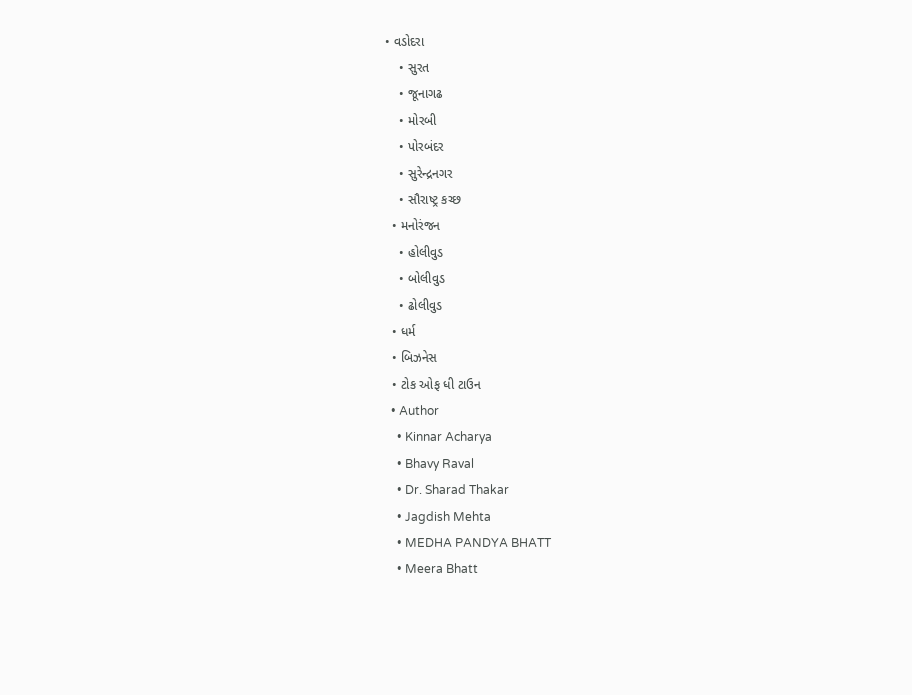• વડોદરા
    • સુરત
    • જૂનાગઢ
    • મોરબી
    • પોરબંદર
    • સુરેન્દ્રનગર
    • સૌરાષ્ટ્ર કચ્છ
  • મનોરંજન
    • હોલીવુડ
    • બોલીવુડ
    • ઢોલીવુડ
  • ધર્મ
  • બિઝનેસ
  • ટોક ઓફ ધી ટાઉન
  • Author
    • Kinnar Acharya
    • Bhavy Raval
    • Dr. Sharad Thakar
    • Jagdish Mehta
    • MEDHA PANDYA BHATT
    • Meera Bhatt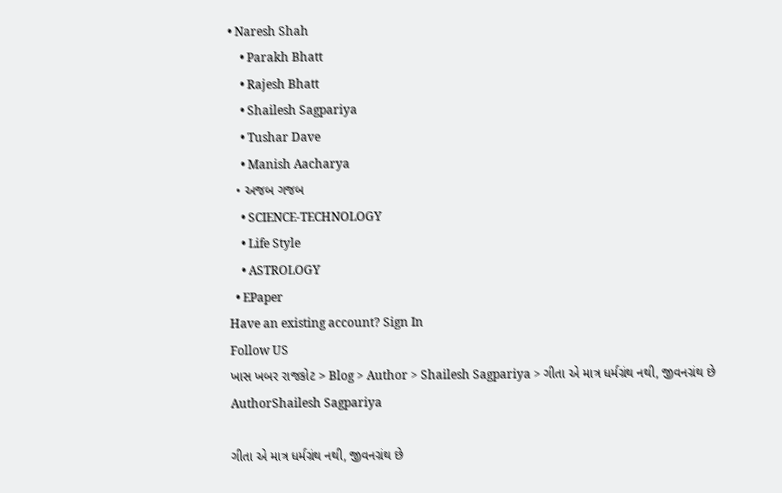• Naresh Shah
    • Parakh Bhatt
    • Rajesh Bhatt
    • Shailesh Sagpariya
    • Tushar Dave
    • Manish Aacharya
  • અજબ ગજબ
    • SCIENCE-TECHNOLOGY
    • Life Style
    • ASTROLOGY
  • EPaper
Have an existing account? Sign In
Follow US
ખાસ ખબર રાજકોટ > Blog > Author > Shailesh Sagpariya > ગીતા એ માત્ર ધર્મગ્રંથ નથી, જીવનગ્રંથ છે
AuthorShailesh Sagpariya

ગીતા એ માત્ર ધર્મગ્રંથ નથી, જીવનગ્રંથ છે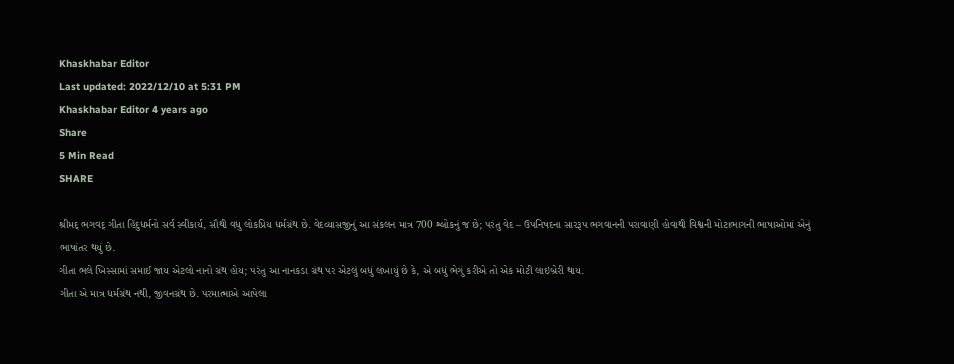Khaskhabar Editor
Last updated: 2022/12/10 at 5:31 PM
Khaskhabar Editor 4 years ago
Share
5 Min Read
SHARE

શ્રીમદ્ ભગવદ્ ગીતા હિંદુધર્મનો સર્વ સ્વીકાર્ય, સૌથી વધુ લોકપ્રિય ધર્મગ્રંથ છે. વેદવ્યાસજીનું આ સંકલન માત્ર 700 શ્લોકનું જ છે; પરંતુ વેદ – ઉપનિષદના સારરૂપ ભગવાનની પરાવાણી હોવાથી વિશ્વની મોટાભાગની ભાષાઓમાં એનું ભાષાંતર થયું છે.
ગીતા ભલે ખિસ્સામાં સમાઈ જાય એટલો નાનો ગ્રંથ હોય; પરંતુ આ નાનકડા ગ્રંથ પર એટલું બધું લખાયું છે કે, એ બધું ભેગું કરીએ તો એક મોટી લાઇબ્રેરી થાય.
ગીતા એ માત્ર ધર્મગ્રંથ નથી, જીવનગ્રંથ છે. પરમાત્માએ આપેલા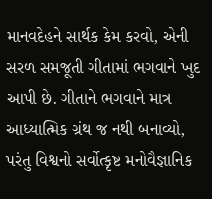માનવદેહને સાર્થક કેમ કરવો, એની સરળ સમજૂતી ગીતામાં ભગવાને ખુદ આપી છે. ગીતાને ભગવાને માત્ર આધ્યાત્મિક ગ્રંથ જ નથી બનાવ્યો, પરંતુ વિશ્વનો સર્વોત્કૃષ્ટ મનોવૈજ્ઞાનિક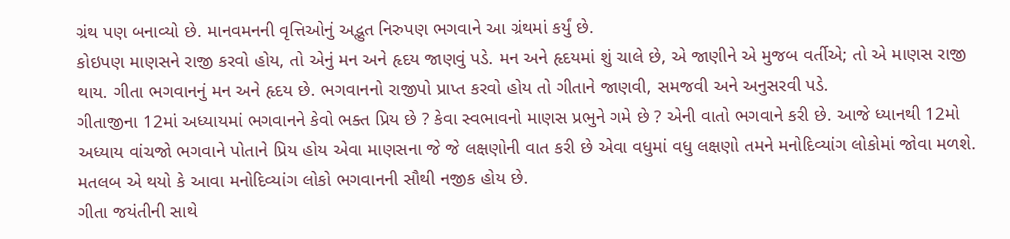ગ્રંથ પણ બનાવ્યો છે. માનવમનની વૃત્તિઓનું અદ્ભુત નિરુપણ ભગવાને આ ગ્રંથમાં કર્યું છે.
કોઇપણ માણસને રાજી કરવો હોય, તો એનું મન અને હૃદય જાણવું પડે. મન અને હૃદયમાં શું ચાલે છે, એ જાણીને એ મુજબ વર્તીએ; તો એ માણસ રાજી થાય. ગીતા ભગવાનનું મન અને હૃદય છે. ભગવાનનો રાજીપો પ્રાપ્ત કરવો હોય તો ગીતાને જાણવી, સમજવી અને અનુસરવી પડે.
ગીતાજીના 12માં અધ્યાયમાં ભગવાનને કેવો ભક્ત પ્રિય છે ? કેવા સ્વભાવનો માણસ પ્રભુને ગમે છે ? એની વાતો ભગવાને કરી છે. આજે ધ્યાનથી 12મો અધ્યાય વાંચજો ભગવાને પોતાને પ્રિય હોય એવા માણસના જે જે લક્ષણોની વાત કરી છે એવા વધુમાં વધુ લક્ષણો તમને મનોદિવ્યાંગ લોકોમાં જોવા મળશે. મતલબ એ થયો કે આવા મનોદિવ્યાંગ લોકો ભગવાનની સૌથી નજીક હોય છે.
ગીતા જયંતીની સાથે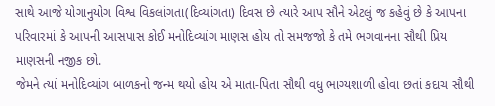સાથે આજે યોગાનુયોગ વિશ્વ વિકલાંગતા(દિવ્યાંગતા) દિવસ છે ત્યારે આપ સૌને એટલું જ કહેવું છે કે આપના પરિવારમાં કે આપની આસપાસ કોઈ મનોદિવ્યાંગ માણસ હોય તો સમજજો કે તમે ભગવાનના સૌથી પ્રિય માણસની નજીક છો.
જેમને ત્યાં મનોદિવ્યાંગ બાળકનો જન્મ થયો હોય એ માતા-પિતા સૌથી વધુ ભાગ્યશાળી હોવા છતાં કદાચ સૌથી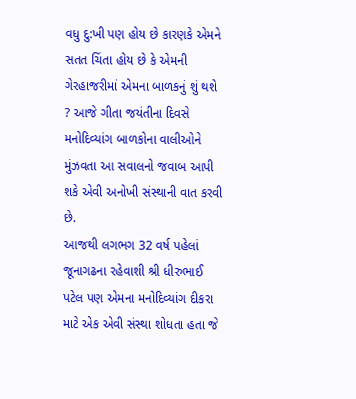વધુ દુ:ખી પણ હોય છે કારણકે એમને સતત ચિંતા હોય છે કે એમની ગેરહાજરીમાં એમના બાળકનું શું થશે ? આજે ગીતા જયંતીના દિવસે મનોદિવ્યાંગ બાળકોના વાલીઓને મુંઝવતા આ સવાલનો જવાબ આપી શકે એવી અનોખી સંસ્થાની વાત કરવી છે.
આજથી લગભગ 32 વર્ષ પહેલાં જૂનાગઢના રહેવાશી શ્રી ધીરુભાઈ પટેલ પણ એમના મનોદિવ્યાંગ દીકરા માટે એક એવી સંસ્થા શોધતા હતા જે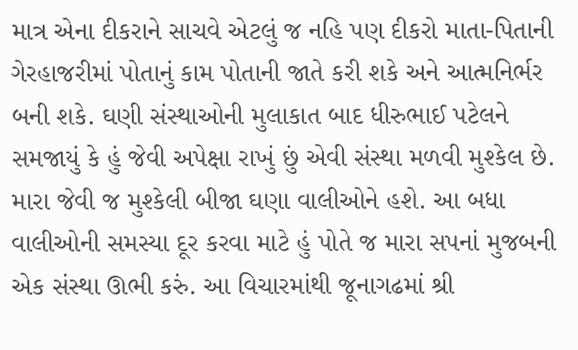માત્ર એના દીકરાને સાચવે એટલું જ નહિ પણ દીકરો માતા-પિતાની ગેરહાજરીમાં પોતાનું કામ પોતાની જાતે કરી શકે અને આત્મનિર્ભર બની શકે. ઘણી સંસ્થાઓની મુલાકાત બાદ ધીરુભાઈ પટેલને સમજાયું કે હું જેવી અપેક્ષા રાખું છું એવી સંસ્થા મળવી મુશ્કેલ છે. મારા જેવી જ મુશ્કેલી બીજા ઘણા વાલીઓને હશે. આ બધા વાલીઓની સમસ્યા દૂર કરવા માટે હું પોતે જ મારા સપનાં મુજબની એક સંસ્થા ઊભી કરું. આ વિચારમાંથી જૂનાગઢમાં શ્રી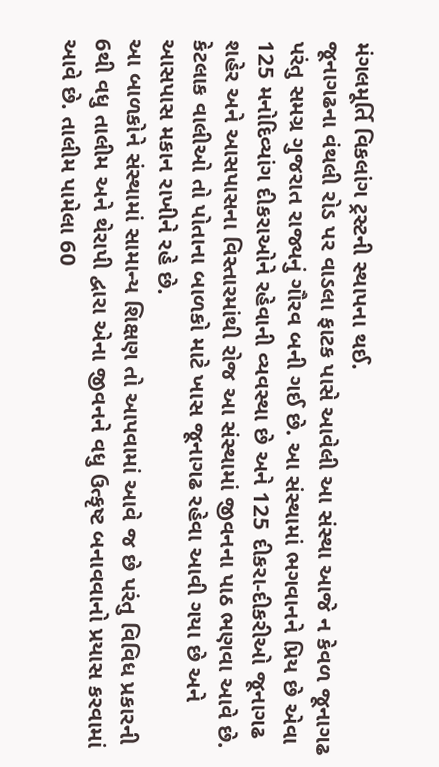મંગલમૂર્તિ વિકલાંગ ટ્રસ્ટની સ્થાપના થઈ.
જૂનાગઢના વંથલી રોડ પર વાડલા ફાટક પાસે આવેલી આ સંસ્થા આજે ન કેવળ જૂનાગઢ પરંતુ સમગ્ર ગુજરાત રાજ્યનું ગૌરવ બની ગઈ છે. આ સંસ્થામાં ભગવાનને પ્રિય છે એવા 125 મનોદિવ્યાંગ દીકરાઓને રહેવાની વ્યવસ્થા છે અને 125 દીકરા-દીકરીઓ જૂનાગઢ શહેર અને આસપાસના વિસ્તારમાંથી રોજ આ સંસ્થામાં જીવનના પાઠ ભણવા આવે છે. કેટલાક વાલીઓ તો પોતાના બાળકો માટે ખાસ જૂનાગઢ રહેવા આવી ગયા છે અને આસપાસ મકાન રાખીને રહે છે.
આ બાળકોને સંસ્થામાં સામાન્ય શિક્ષણ તો આપવામાં આવે જ છે પરંતુ વિવિધ પ્રકારની 6થી વધુ તાલીમ અને થેરાપી દ્વારા એના જીવનને વધુ ઉત્કૃષ્ટ બનાવવાનો પ્રયાસ કરવામાં આવે છે. તાલીમ પામેલા 60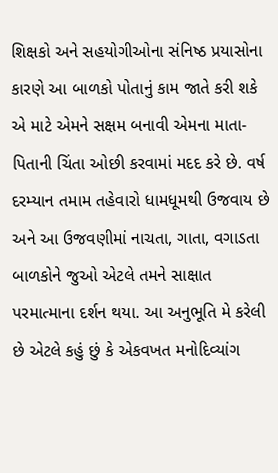શિક્ષકો અને સહયોગીઓના સંનિષ્ઠ પ્રયાસોના કારણે આ બાળકો પોતાનું કામ જાતે કરી શકે એ માટે એમને સક્ષમ બનાવી એમના માતા-પિતાની ચિંતા ઓછી કરવામાં મદદ કરે છે. વર્ષ દરમ્યાન તમામ તહેવારો ધામધૂમથી ઉજવાય છે અને આ ઉજવણીમાં નાચતા, ગાતા, વગાડતા બાળકોને જુઓ એટલે તમને સાક્ષાત પરમાત્માના દર્શન થયા. આ અનુભૂતિ મે કરેલી છે એટલે કહું છું કે એકવખત મનોદિવ્યાંગ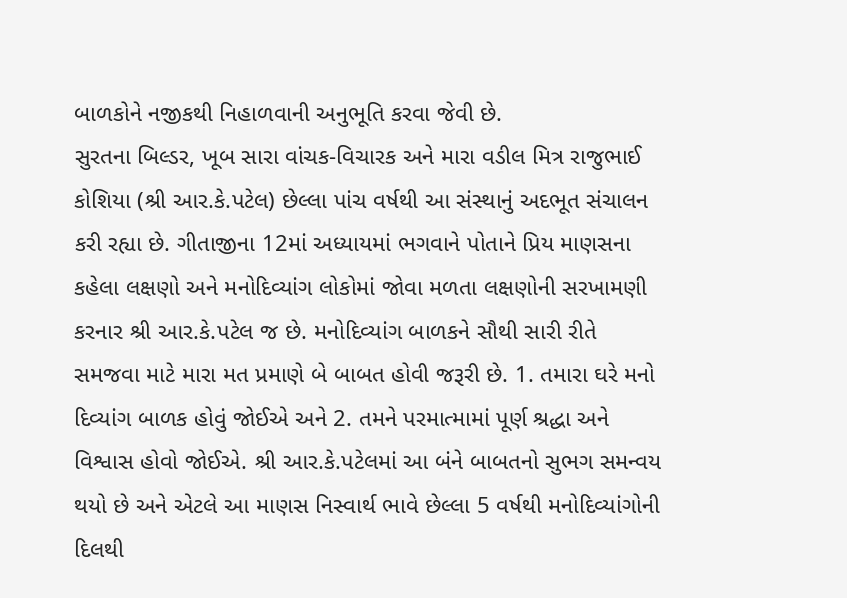બાળકોને નજીકથી નિહાળવાની અનુભૂતિ કરવા જેવી છે.
સુરતના બિલ્ડર, ખૂબ સારા વાંચક-વિચારક અને મારા વડીલ મિત્ર રાજુભાઈ કોશિયા (શ્રી આર.કે.પટેલ) છેલ્લા પાંચ વર્ષથી આ સંસ્થાનું અદભૂત સંચાલન કરી રહ્યા છે. ગીતાજીના 12માં અધ્યાયમાં ભગવાને પોતાને પ્રિય માણસના કહેલા લક્ષણો અને મનોદિવ્યાંગ લોકોમાં જોવા મળતા લક્ષણોની સરખામણી કરનાર શ્રી આર.કે.પટેલ જ છે. મનોદિવ્યાંગ બાળકને સૌથી સારી રીતે સમજવા માટે મારા મત પ્રમાણે બે બાબત હોવી જરૂરી છે. 1. તમારા ઘરે મનો દિવ્યાંગ બાળક હોવું જોઈએ અને 2. તમને પરમાત્મામાં પૂર્ણ શ્રદ્ધા અને વિશ્વાસ હોવો જોઈએ. શ્રી આર.કે.પટેલમાં આ બંને બાબતનો સુભગ સમન્વય થયો છે અને એટલે આ માણસ નિસ્વાર્થ ભાવે છેલ્લા 5 વર્ષથી મનોદિવ્યાંગોની દિલથી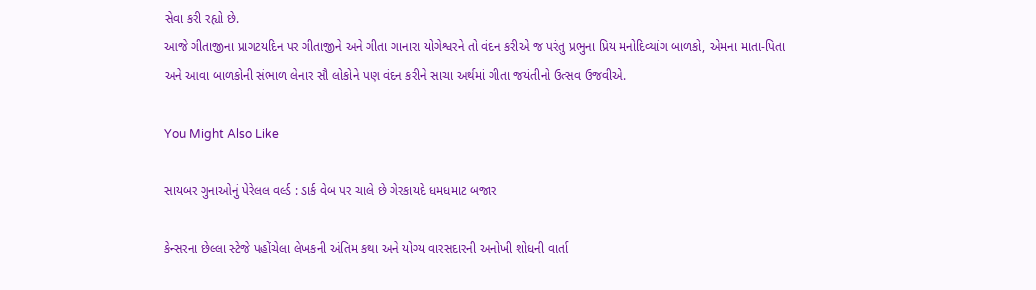સેવા કરી રહ્યો છે.
આજે ગીતાજીના પ્રાગટયદિન પર ગીતાજીને અને ગીતા ગાનારા યોગેશ્વરને તો વંદન કરીએ જ પરંતુ પ્રભુના પ્રિય મનોદિવ્યાંગ બાળકો, એમના માતા-પિતા અને આવા બાળકોની સંભાળ લેનાર સૌ લોકોને પણ વંદન કરીને સાચા અર્થમાં ગીતા જયંતીનો ઉત્સવ ઉજવીએ.

You Might Also Like

સાયબર ગુનાઓનું પેરેલલ વર્લ્ડ : ડાર્ક વેબ પર ચાલે છે ગેરકાયદે ધમધમાટ બજાર

કેન્સરના છેલ્લા સ્ટેજે પહોંચેલા લેખકની અંતિમ કથા અને યોગ્ય વારસદારની અનોખી શોધની વાર્તા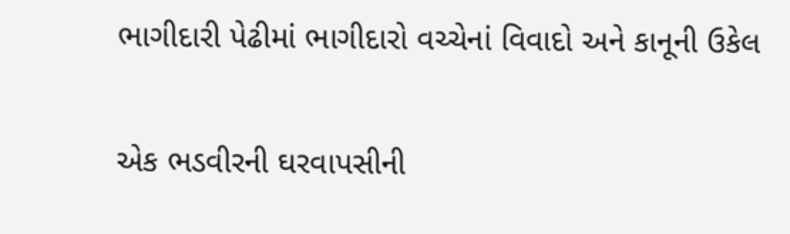ભાગીદારી પેઢીમાં ભાગીદારો વચ્ચેનાં વિવાદો અને કાનૂની ઉકેલ

એક ભડવીરની ઘરવાપસીની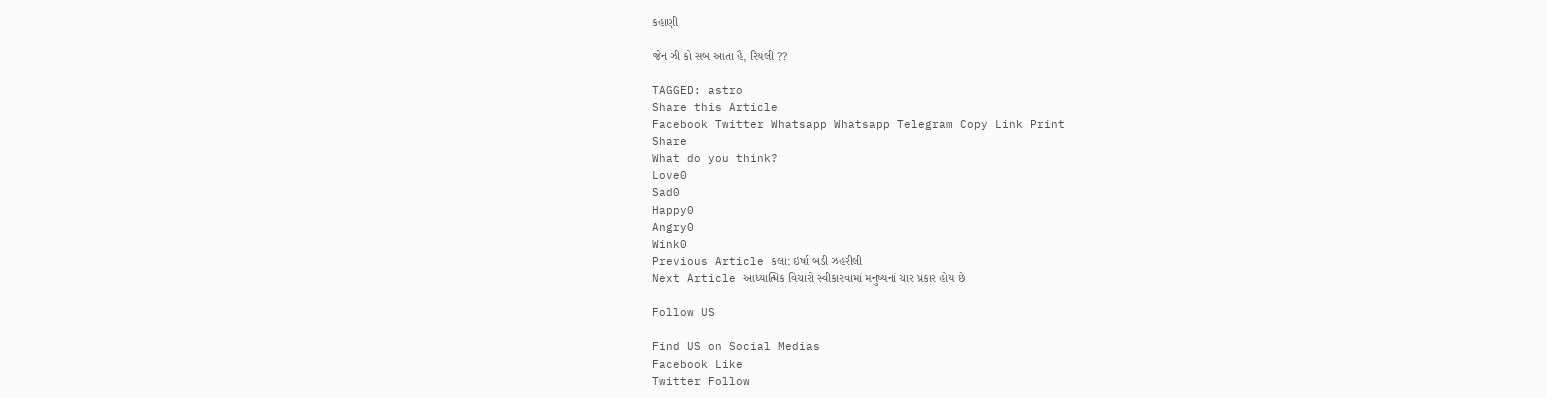કહાણી

જેન ઝી કો સબ આતા હૈ, રિયલી ??

TAGGED: astro
Share this Article
Facebook Twitter Whatsapp Whatsapp Telegram Copy Link Print
Share
What do you think?
Love0
Sad0
Happy0
Angry0
Wink0
Previous Article કલા: ઇર્ષા બડી ઝહરીલી
Next Article આધ્યાત્મિક વિચારો સ્વીકારવામાં મનુષ્યનાં ચાર પ્રકાર હોય છે

Follow US

Find US on Social Medias
Facebook Like
Twitter Follow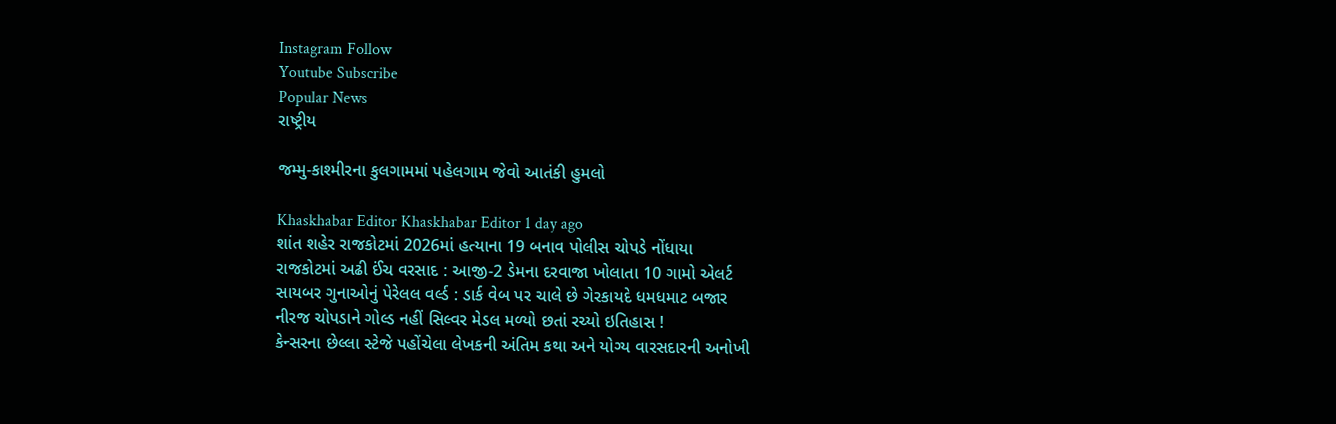Instagram Follow
Youtube Subscribe
Popular News
રાષ્ટ્રીય

જમ્મુ-કાશ્મીરના કુલગામમાં પહેલગામ જેવો આતંકી હુમલો

Khaskhabar Editor Khaskhabar Editor 1 day ago
શાંત શહેર રાજકોટમાં 2026માં હત્યાના 19 બનાવ પોલીસ ચોપડે નોંધાયા
રાજકોટમાં અઢી ઈંચ વરસાદ : આજી-2 ડેમના દરવાજા ખોલાતા 10 ગામો એલર્ટ
સાયબર ગુનાઓનું પેરેલલ વર્લ્ડ : ડાર્ક વેબ પર ચાલે છે ગેરકાયદે ધમધમાટ બજાર
નીરજ ચોપડાને ગોલ્ડ નહીં સિલ્વર મેડલ મળ્યો છતાં રચ્યો ઇતિહાસ !
કેન્સરના છેલ્લા સ્ટેજે પહોંચેલા લેખકની અંતિમ કથા અને યોગ્ય વારસદારની અનોખી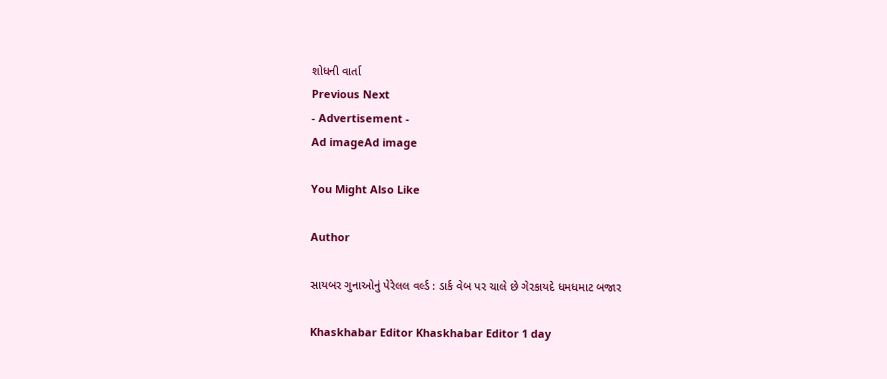શોધની વાર્તા
Previous Next
- Advertisement -
Ad imageAd image

You Might Also Like

Author

સાયબર ગુનાઓનું પેરેલલ વર્લ્ડ : ડાર્ક વેબ પર ચાલે છે ગેરકાયદે ધમધમાટ બજાર

Khaskhabar Editor Khaskhabar Editor 1 day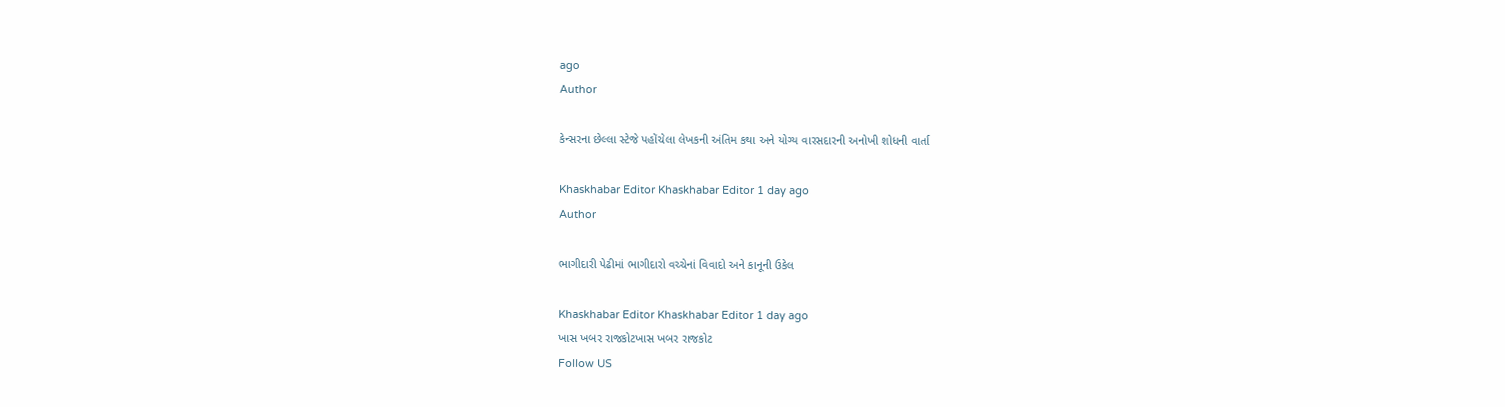ago
Author

કેન્સરના છેલ્લા સ્ટેજે પહોંચેલા લેખકની અંતિમ કથા અને યોગ્ય વારસદારની અનોખી શોધની વાર્તા

Khaskhabar Editor Khaskhabar Editor 1 day ago
Author

ભાગીદારી પેઢીમાં ભાગીદારો વચ્ચેનાં વિવાદો અને કાનૂની ઉકેલ

Khaskhabar Editor Khaskhabar Editor 1 day ago
ખાસ ખબર રાજકોટખાસ ખબર રાજકોટ
Follow US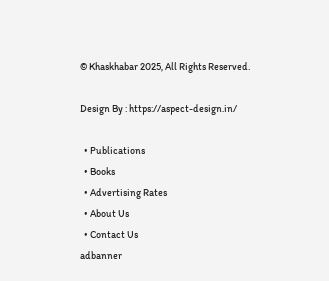© Khaskhabar 2025, All Rights Reserved.

Design By : https://aspect-design.in/

  • Publications
  • Books
  • Advertising Rates
  • About Us
  • Contact Us
adbanner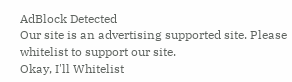AdBlock Detected
Our site is an advertising supported site. Please whitelist to support our site.
Okay, I'll Whitelist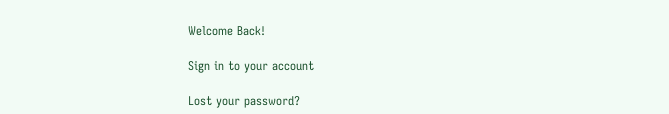Welcome Back!

Sign in to your account

Lost your password?